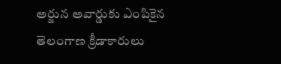అర్జున అవార్డుకు ఎంపికైన తెలంగాణ క్రీడాకారులు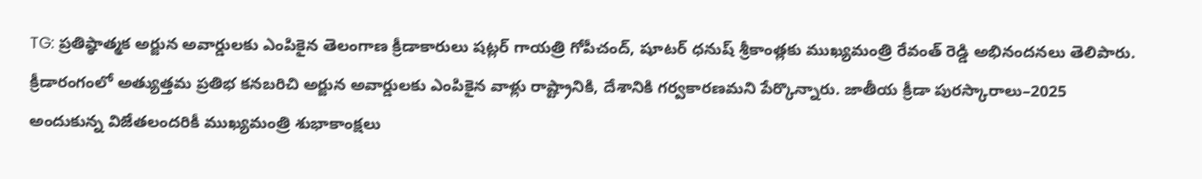TG: ప్రతిష్ఠాత్మక అర్జున అవార్డులకు ఎంపికైన తెలంగాణ క్రీడాకారులు షట్లర్ గాయత్రి గోపీచంద్, షూటర్ ధనుష్ శ్రీకాంత్లకు ముఖ్యమంత్రి రేవంత్ రెడ్డి అభినందనలు తెలిపారు. క్రీడారంగంలో అత్యుత్తమ ప్రతిభ కనబరిచి అర్జున అవార్డులకు ఎంపికైన వాళ్లు రాష్ట్రానికి, దేశానికి గర్వకారణమని పేర్కొన్నారు. జాతీయ క్రీడా పురస్కారాలు–2025 అందుకున్న విజేతలందరికీ ముఖ్యమంత్రి శుభాకాంక్షలు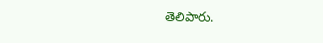తెలిపారు.